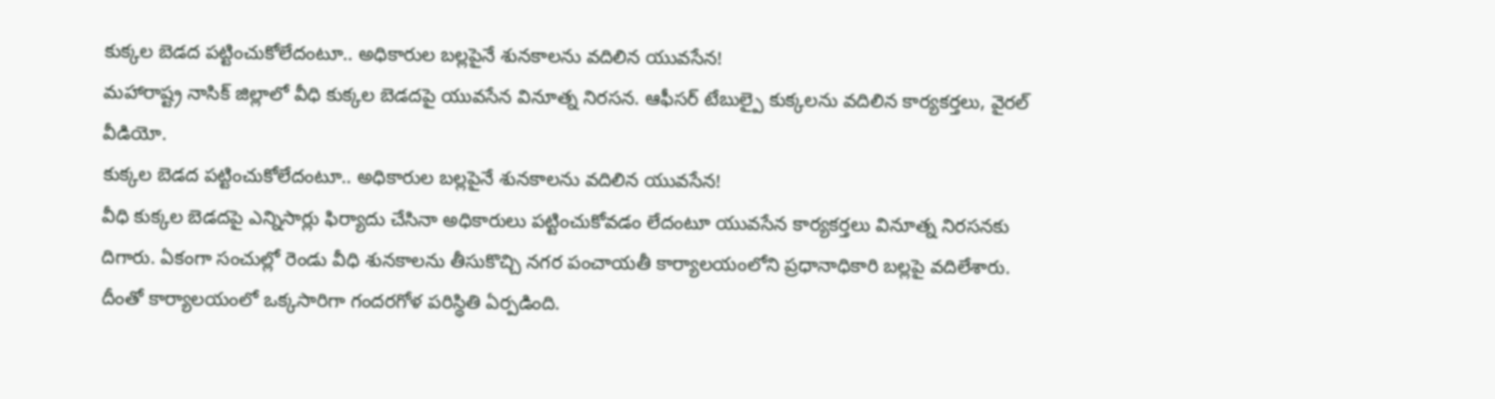కుక్కల బెడద పట్టించుకోలేదంటూ.. అధికారుల బల్లపైనే శునకాలను వదిలిన యువసేన!
మహారాష్ట్ర నాసిక్ జిల్లాలో వీధి కుక్కల బెడదపై యువసేన వినూత్న నిరసన. ఆఫీసర్ టేబుల్పై కుక్కలను వదిలిన కార్యకర్తలు, వైరల్ వీడియో.
కుక్కల బెడద పట్టించుకోలేదంటూ.. అధికారుల బల్లపైనే శునకాలను వదిలిన యువసేన!
వీధి కుక్కల బెడదపై ఎన్నిసార్లు ఫిర్యాదు చేసినా అధికారులు పట్టించుకోవడం లేదంటూ యువసేన కార్యకర్తలు వినూత్న నిరసనకు దిగారు. ఏకంగా సంచుల్లో రెండు వీధి శునకాలను తీసుకొచ్చి నగర పంచాయతీ కార్యాలయంలోని ప్రధానాధికారి బల్లపై వదిలేశారు. దీంతో కార్యాలయంలో ఒక్కసారిగా గందరగోళ పరిస్థితి ఏర్పడింది.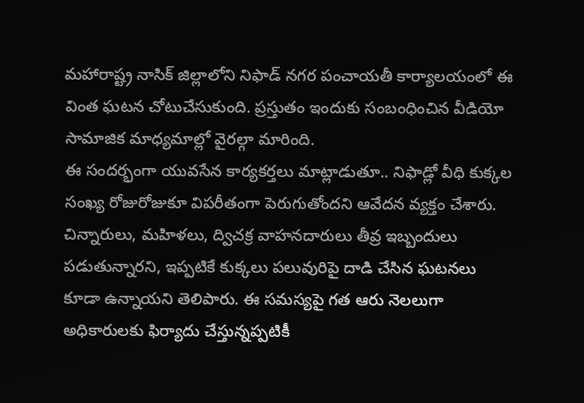మహారాష్ట్ర నాసిక్ జిల్లాలోని నిఫాడ్ నగర పంచాయతీ కార్యాలయంలో ఈ వింత ఘటన చోటుచేసుకుంది. ప్రస్తుతం ఇందుకు సంబంధించిన వీడియో సామాజిక మాధ్యమాల్లో వైరల్గా మారింది.
ఈ సందర్భంగా యువసేన కార్యకర్తలు మాట్లాడుతూ.. నిఫాడ్లో వీధి కుక్కల సంఖ్య రోజురోజుకూ విపరీతంగా పెరుగుతోందని ఆవేదన వ్యక్తం చేశారు. చిన్నారులు, మహిళలు, ద్విచక్ర వాహనదారులు తీవ్ర ఇబ్బందులు పడుతున్నారని, ఇప్పటికే కుక్కలు పలువురిపై దాడి చేసిన ఘటనలు కూడా ఉన్నాయని తెలిపారు. ఈ సమస్యపై గత ఆరు నెలలుగా అధికారులకు ఫిర్యాదు చేస్తున్నప్పటికీ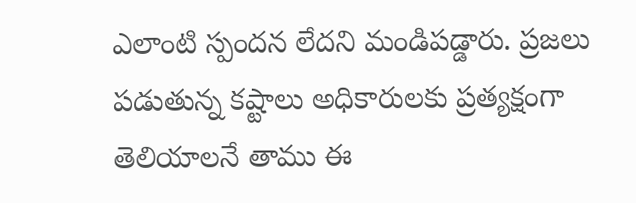ఎలాంటి స్పందన లేదని మండిపడ్డారు. ప్రజలు పడుతున్న కష్టాలు అధికారులకు ప్రత్యక్షంగా తెలియాలనే తాము ఈ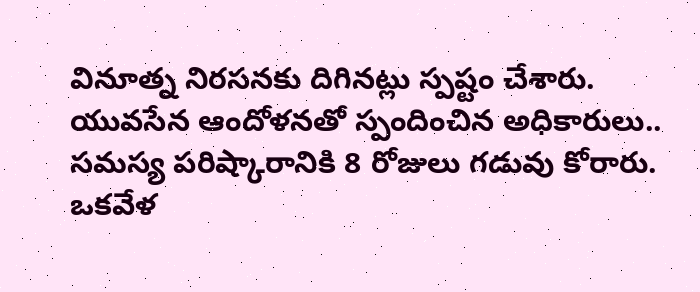వినూత్న నిరసనకు దిగినట్లు స్పష్టం చేశారు.
యువసేన ఆందోళనతో స్పందించిన అధికారులు.. సమస్య పరిష్కారానికి 8 రోజులు గడువు కోరారు. ఒకవేళ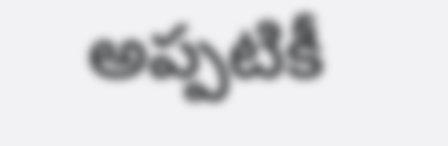అప్పటికీ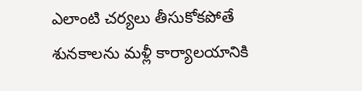ఎలాంటి చర్యలు తీసుకోకపోతే శునకాలను మళ్లీ కార్యాలయానికి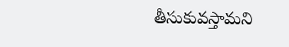తీసుకువస్తామని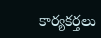కార్యకర్తలు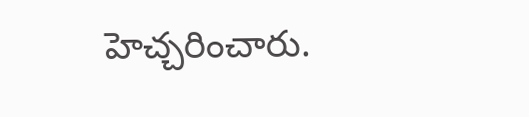హెచ్చరించారు.